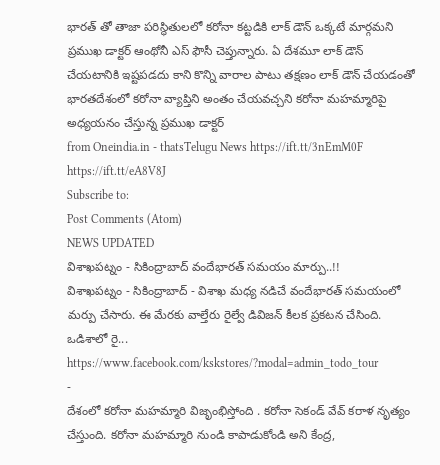భారత్ తో తాజా పరిస్థితులలో కరోనా కట్టడికి లాక్ డౌన్ ఒక్కటే మార్గమని ప్రముఖ డాక్టర్ ఆంథోనీ ఎస్ ఫౌసీ చెప్తున్నారు. ఏ దేశమూ లాక్ డౌన్ చేయటానికి ఇష్టపడదు కాని కొన్ని వారాల పాటు తక్షణం లాక్ డౌన్ చేయడంతో భారతదేశంలో కరోనా వ్యాప్తిని అంతం చేయవచ్చని కరోనా మహమ్మారిపై అధ్యయనం చేస్తున్న ప్రముఖ డాక్టర్
from Oneindia.in - thatsTelugu News https://ift.tt/3nEmM0F
https://ift.tt/eA8V8J
Subscribe to:
Post Comments (Atom)
NEWS UPDATED
విశాఖపట్నం - సికింద్రాబాద్ వందేభారత్ సమయం మార్పు..!!
విశాఖపట్నం - సికింద్రాబాద్ - విశాఖ మధ్య నడిచే వందేభారత్ సమయంలో మర్పు చేసారు. ఈ మేరకు వాల్తేరు రైల్వే డివిజన్ కీలక ప్రకటన చేసింది. ఒడిశాలో రై...
https://www.facebook.com/kskstores/?modal=admin_todo_tour
-
దేశంలో కరోనా మహమ్మారి విజృంభిస్తోంది . కరోనా సెకండ్ వేవ్ కరాళ నృత్యం చేస్తుంది. కరోనా మహమ్మారి నుండి కాపాడుకోండి అని కేంద్ర,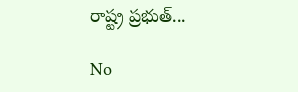రాష్ట్ర ప్రభుత్...

No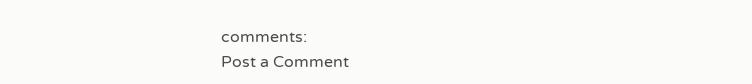comments:
Post a Comment